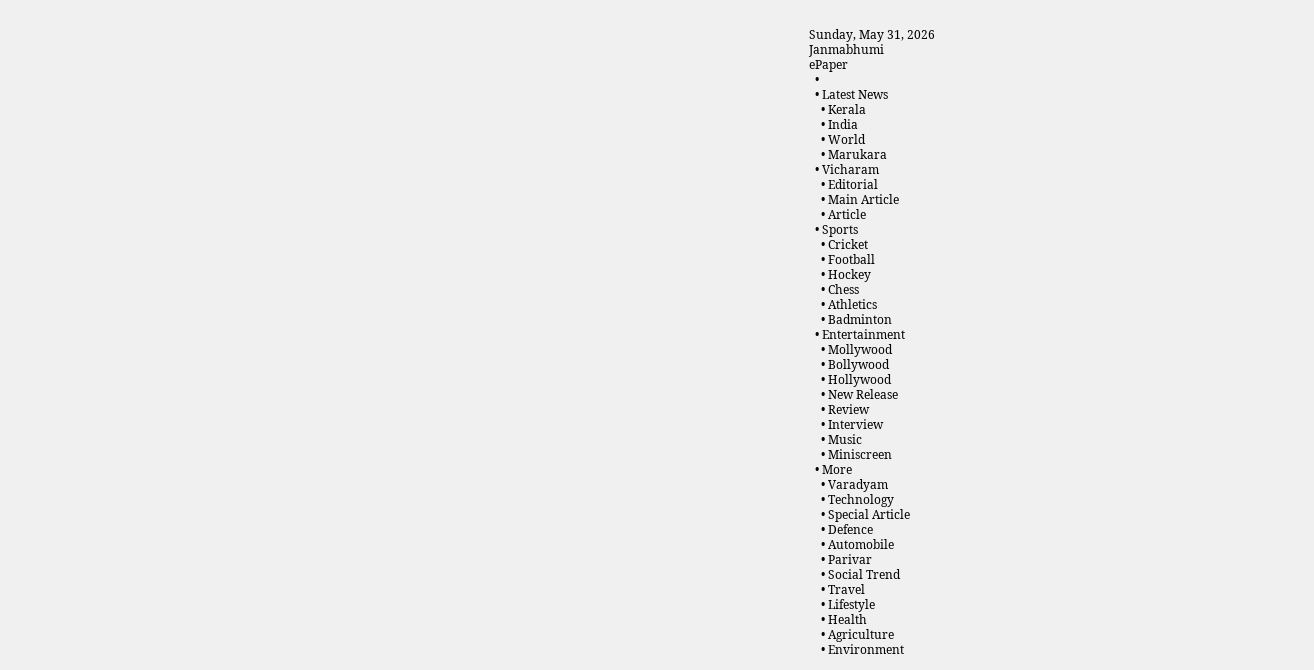Sunday, May 31, 2026
Janmabhumi
ePaper
  •
  • Latest News
    • Kerala
    • India
    • World
    • Marukara
  • Vicharam
    • Editorial
    • Main Article
    • Article
  • Sports
    • Cricket
    • Football
    • Hockey
    • Chess
    • Athletics
    • Badminton
  • Entertainment
    • Mollywood
    • Bollywood
    • Hollywood
    • New Release
    • Review
    • Interview
    • Music
    • Miniscreen
  • More
    • Varadyam
    • Technology
    • Special Article
    • Defence
    • Automobile
    • Parivar
    • Social Trend
    • Travel
    • Lifestyle
    • Health
    • Agriculture
    • Environment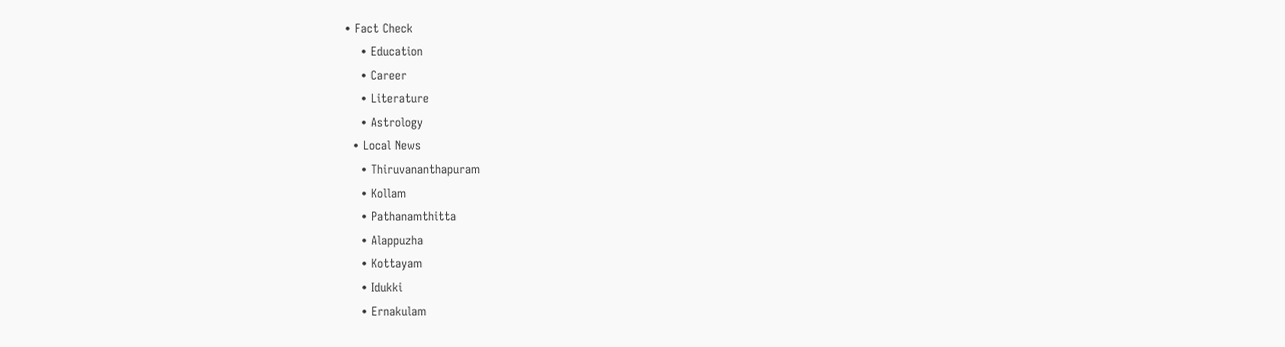• Fact Check
    • Education
    • Career
    • Literature
    • Astrology
  • Local News
    • Thiruvananthapuram
    • Kollam
    • Pathanamthitta
    • Alappuzha
    • Kottayam
    • Idukki
    • Ernakulam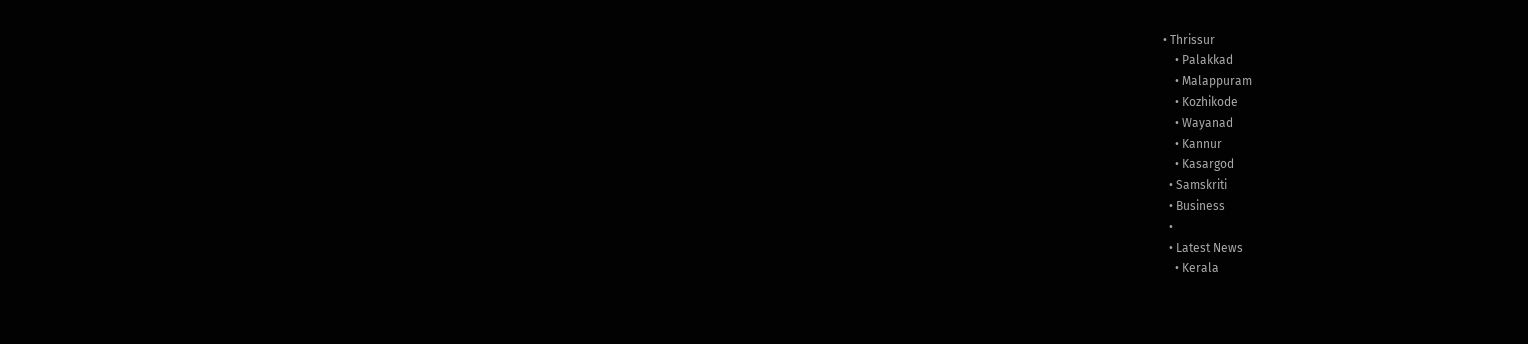• Thrissur
    • Palakkad
    • Malappuram
    • Kozhikode
    • Wayanad
    • Kannur
    • Kasargod
  • Samskriti
  • Business
  •
  • Latest News
    • Kerala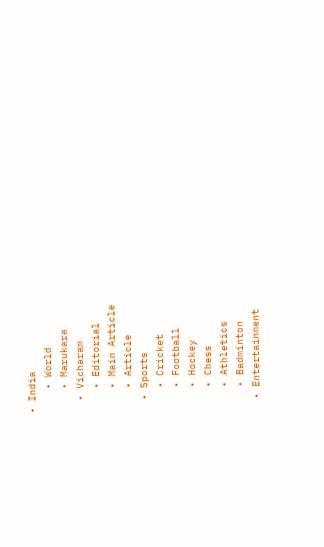• India
    • World
    • Marukara
  • Vicharam
    • Editorial
    • Main Article
    • Article
  • Sports
    • Cricket
    • Football
    • Hockey
    • Chess
    • Athletics
    • Badminton
  • Entertainment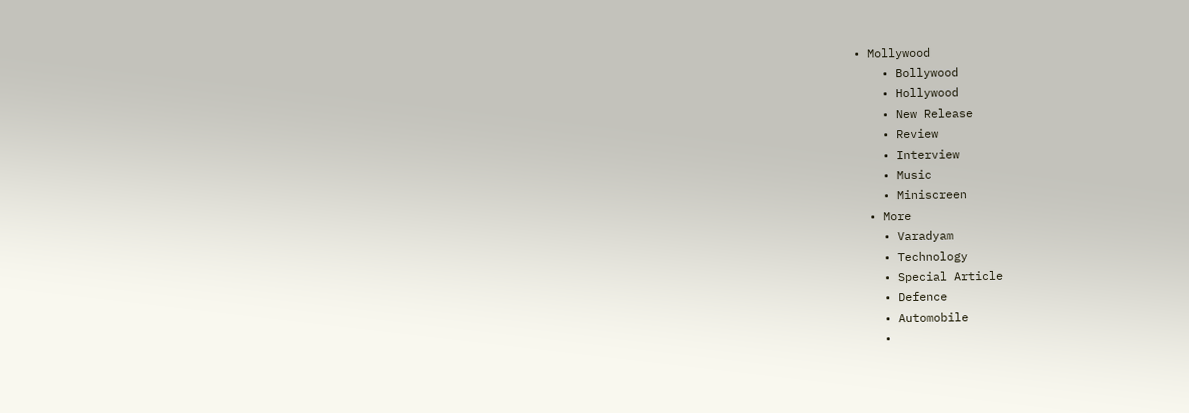• Mollywood
    • Bollywood
    • Hollywood
    • New Release
    • Review
    • Interview
    • Music
    • Miniscreen
  • More
    • Varadyam
    • Technology
    • Special Article
    • Defence
    • Automobile
    •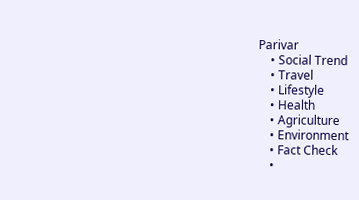Parivar
    • Social Trend
    • Travel
    • Lifestyle
    • Health
    • Agriculture
    • Environment
    • Fact Check
    •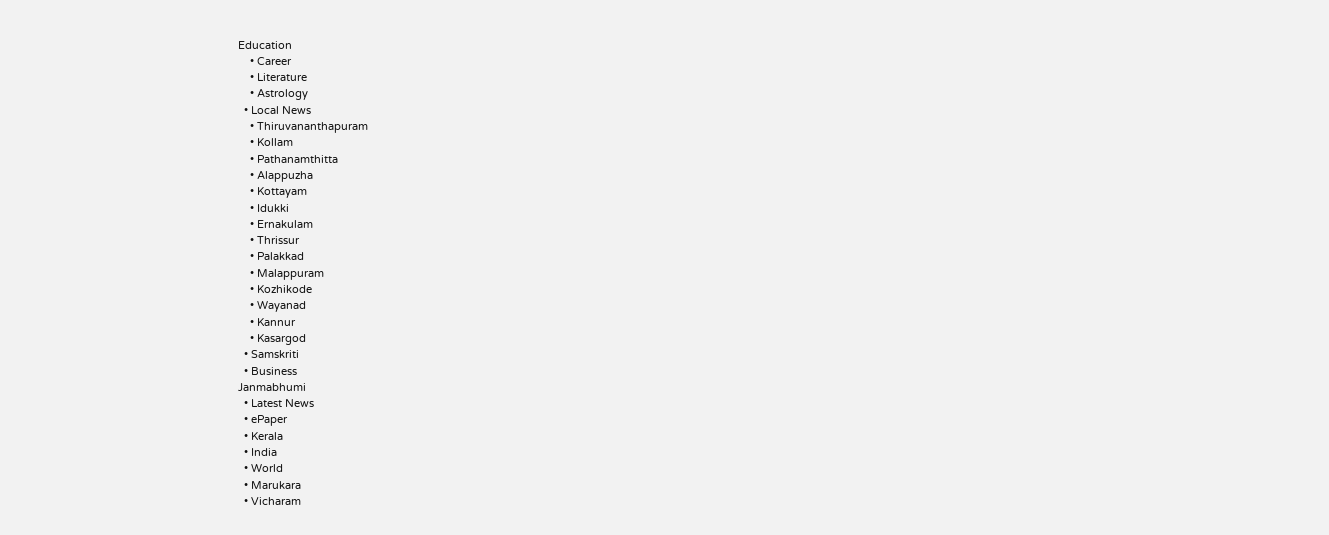Education
    • Career
    • Literature
    • Astrology
  • Local News
    • Thiruvananthapuram
    • Kollam
    • Pathanamthitta
    • Alappuzha
    • Kottayam
    • Idukki
    • Ernakulam
    • Thrissur
    • Palakkad
    • Malappuram
    • Kozhikode
    • Wayanad
    • Kannur
    • Kasargod
  • Samskriti
  • Business
Janmabhumi
  • Latest News
  • ePaper
  • Kerala
  • India
  • World
  • Marukara
  • Vicharam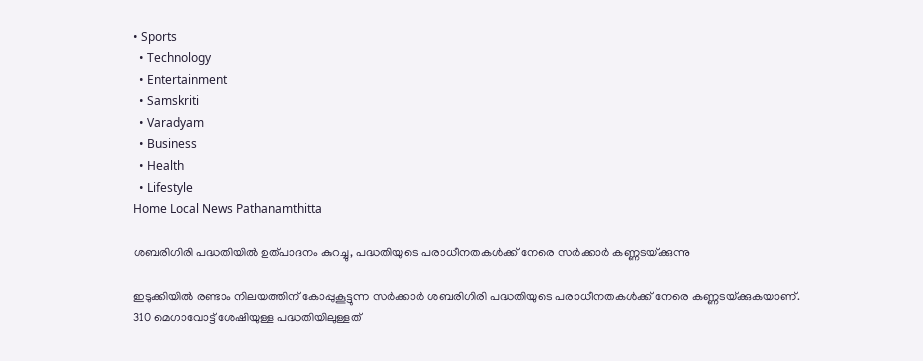• Sports
  • Technology
  • Entertainment
  • Samskriti
  • Varadyam
  • Business
  • Health
  • Lifestyle
Home Local News Pathanamthitta

ശബരിഗിരി പദ്ധതിയില്‍ ഉത്പാദനം കുറച്ചു, പദ്ധതിയുടെ പരാധീനതകള്‍ക്ക് നേരെ സര്‍ക്കാര്‍ കണ്ണടയ്‌ക്കുന്നു

ഇടുക്കിയില്‍ രണ്ടാം നിലയത്തിന് കോപ്പുകൂട്ടുന്ന സര്‍ക്കാര്‍ ശബരിഗിരി പദ്ധതിയുടെ പരാധീനതകള്‍ക്ക് നേരെ കണ്ണടയ്‌ക്കുകയാണ്. 310 മെഗാവോട്ട് ശേഷിയുള്ള പദ്ധതിയിലുള്ളത്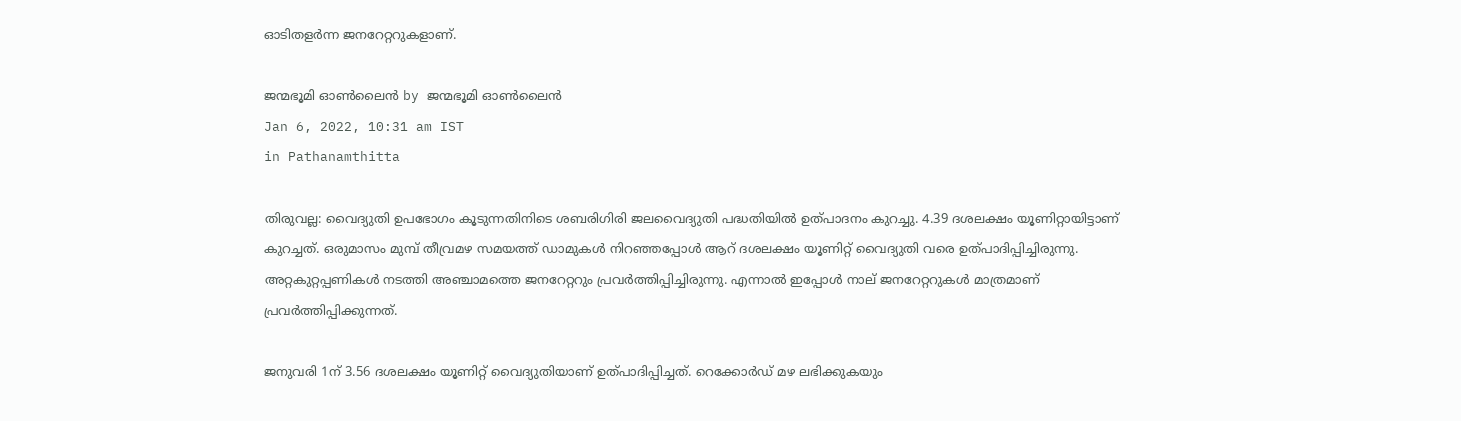ഓടിതളര്‍ന്ന ജനറേറ്ററുകളാണ്.

ജന്മഭൂമി ഓണ്‍ലൈന്‍ by ജന്മഭൂമി ഓണ്‍ലൈന്‍
Jan 6, 2022, 10:31 am IST
in Pathanamthitta

തിരുവല്ല: വൈദ്യുതി ഉപഭോഗം കൂടുന്നതിനിടെ ശബരിഗിരി ജലവൈദ്യുതി പദ്ധതിയില്‍ ഉത്പാദനം കുറച്ചു. 4.39 ദശലക്ഷം യൂണിറ്റായിട്ടാണ് കുറച്ചത്. ഒരുമാസം മുമ്പ് തീവ്രമഴ സമയത്ത് ഡാമുകള്‍ നിറഞ്ഞപ്പോള്‍ ആറ് ദശലക്ഷം യൂണിറ്റ് വൈദ്യുതി വരെ ഉത്പാദിപ്പിച്ചിരുന്നു. അറ്റകുറ്റപ്പണികള്‍ നടത്തി അഞ്ചാമത്തെ ജനറേറ്ററും പ്രവര്‍ത്തിപ്പിച്ചിരുന്നു. എന്നാല്‍ ഇപ്പോള്‍ നാല് ജനറേറ്ററുകള്‍ മാത്രമാണ് പ്രവര്‍ത്തിപ്പിക്കുന്നത്.

ജനുവരി 1ന് 3.56 ദശലക്ഷം യൂണിറ്റ് വൈദ്യുതിയാണ് ഉത്പാദിപ്പിച്ചത്. റെക്കോര്‍ഡ് മഴ ലഭിക്കുകയും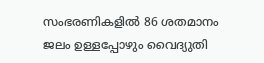സംഭരണികളില്‍ 86 ശതമാനം ജലം ഉള്ളപ്പോഴും വൈദ്യുതി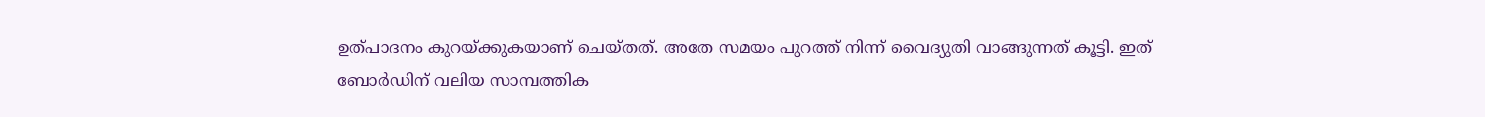ഉത്പാദനം കുറയ്‌ക്കുകയാണ് ചെയ്തത്. അതേ സമയം പുറത്ത് നിന്ന് വൈദ്യുതി വാങ്ങുന്നത് കൂട്ടി. ഇത് ബോര്‍ഡിന് വലിയ സാമ്പത്തിക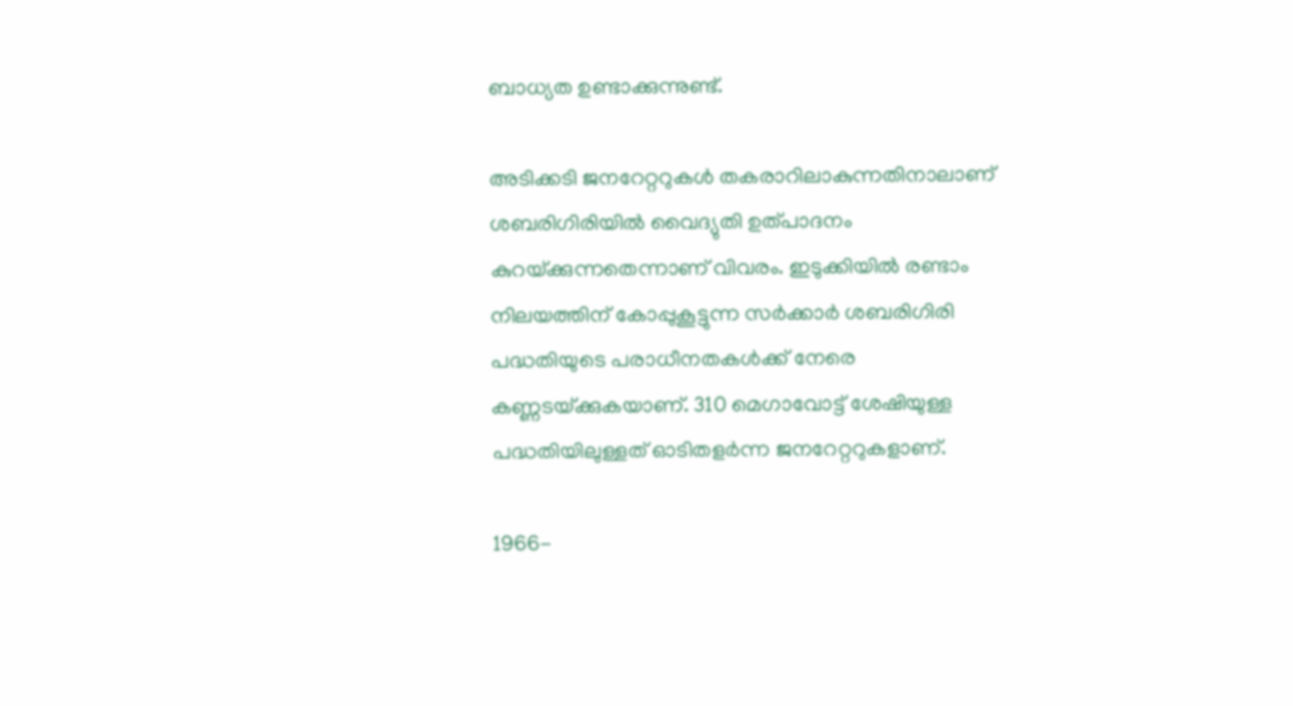ബാധ്യത ഉണ്ടാക്കുന്നുണ്ട്.

അടിക്കടി ജനറേറ്ററുകള്‍ തകരാറിലാകുന്നതിനാലാണ് ശബരിഗിരിയില്‍ വൈദ്യുതി ഉത്പാദനം കുറയ്‌ക്കുന്നതെന്നാണ് വിവരം. ഇടുക്കിയില്‍ രണ്ടാം നിലയത്തിന് കോപ്പുകൂട്ടുന്ന സര്‍ക്കാര്‍ ശബരിഗിരി പദ്ധതിയുടെ പരാധീനതകള്‍ക്ക് നേരെ കണ്ണടയ്‌ക്കുകയാണ്. 310 മെഗാവോട്ട് ശേഷിയുള്ള പദ്ധതിയിലുള്ളത് ഓടിതളര്‍ന്ന ജനറേറ്ററുകളാണ്.

1966-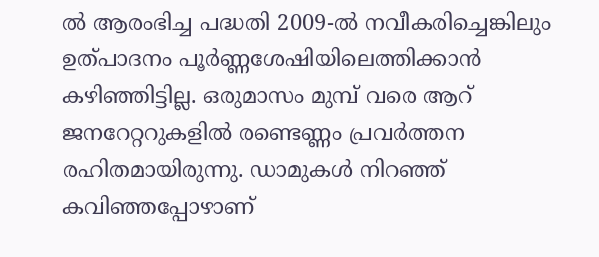ല്‍ ആരംഭിച്ച പദ്ധതി 2009-ല്‍ നവീകരിച്ചെങ്കിലും ഉത്പാദനം പൂര്‍ണ്ണശേഷിയിലെത്തിക്കാന്‍ കഴിഞ്ഞിട്ടില്ല. ഒരുമാസം മുമ്പ് വരെ ആറ്  ജനറേറ്ററുകളില്‍ രണ്ടെണ്ണം പ്രവര്‍ത്തന രഹിതമായിരുന്നു. ഡാമുകള്‍ നിറഞ്ഞ് കവിഞ്ഞപ്പോഴാണ്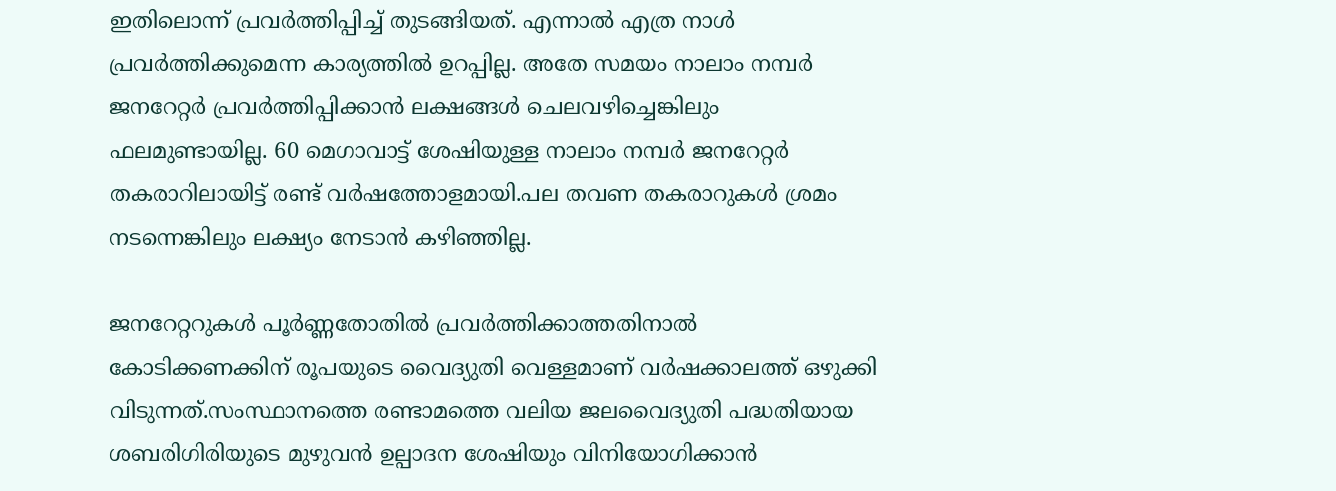ഇതിലൊന്ന് പ്രവര്‍ത്തിപ്പിച്ച് തുടങ്ങിയത്. എന്നാല്‍ എത്ര നാള്‍ പ്രവര്‍ത്തിക്കുമെന്ന കാര്യത്തില്‍ ഉറപ്പില്ല. അതേ സമയം നാലാം നമ്പര്‍ ജനറേറ്റര്‍ പ്രവര്‍ത്തിപ്പിക്കാന്‍ ലക്ഷങ്ങള്‍ ചെലവഴിച്ചെങ്കിലും ഫലമുണ്ടായില്ല. 60 മെഗാവാട്ട് ശേഷിയുള്ള നാലാം നമ്പര്‍ ജനറേറ്റര്‍ തകരാറിലായിട്ട് രണ്ട് വര്‍ഷത്തോളമായി.പല തവണ തകരാറുകള്‍ ശ്രമം നടന്നെങ്കിലും ലക്ഷ്യം നേടാന്‍ കഴിഞ്ഞില്ല.

ജനറേറ്ററുകള്‍ പൂര്‍ണ്ണതോതില്‍ പ്രവര്‍ത്തിക്കാത്തതിനാല്‍ കോടിക്കണക്കിന് രൂപയുടെ വൈദ്യുതി വെള്ളമാണ് വര്‍ഷക്കാലത്ത് ഒഴുക്കി വിടുന്നത്.സംസ്ഥാനത്തെ രണ്ടാമത്തെ വലിയ ജലവൈദ്യുതി പദ്ധതിയായ ശബരിഗിരിയുടെ മുഴുവന്‍ ഉല്പാദന ശേഷിയും വിനിയോഗിക്കാന്‍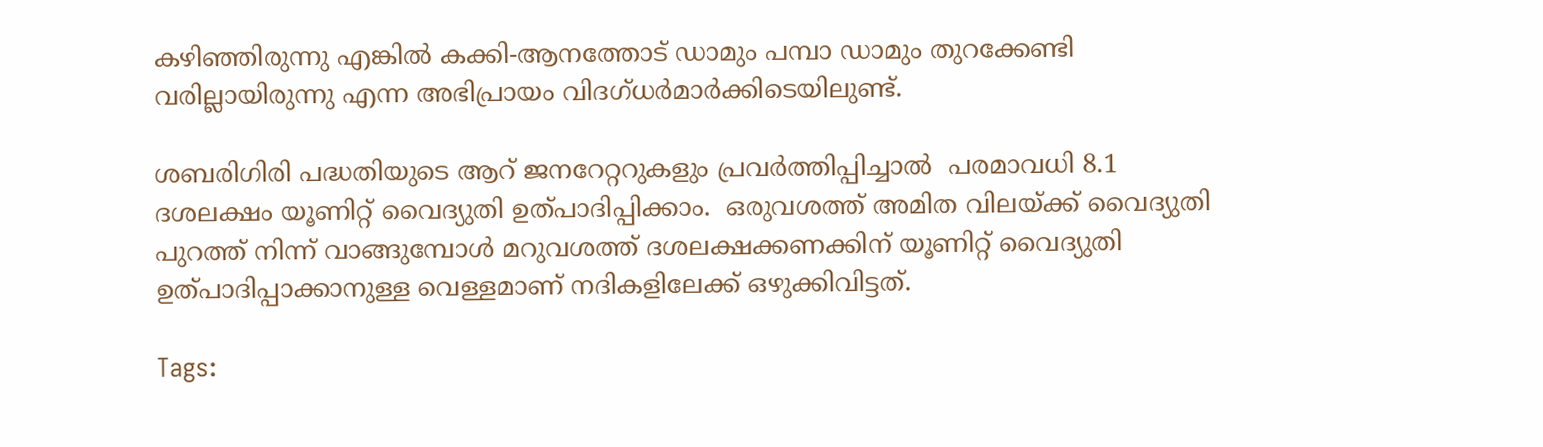കഴിഞ്ഞിരുന്നു എങ്കില്‍ കക്കി-ആനത്തോട് ഡാമും പമ്പാ ഡാമും തുറക്കേണ്ടി വരില്ലായിരുന്നു എന്ന അഭിപ്രായം വിദഗ്ധര്‍മാര്‍ക്കിടെയിലുണ്ട്.

ശബരിഗിരി പദ്ധതിയുടെ ആറ് ജനറേറ്ററുകളും പ്രവര്‍ത്തിപ്പിച്ചാല്‍  പരമാവധി 8.1 ദശലക്ഷം യൂണിറ്റ് വൈദ്യുതി ഉത്പാദിപ്പിക്കാം.  ഒരുവശത്ത് അമിത വിലയ്‌ക്ക് വൈദ്യുതി പുറത്ത് നിന്ന് വാങ്ങുമ്പോള്‍ മറുവശത്ത് ദശലക്ഷക്കണക്കിന് യൂണിറ്റ് വൈദ്യുതി ഉത്പാദിപ്പാക്കാനുള്ള വെള്ളമാണ് നദികളിലേക്ക് ഒഴുക്കിവിട്ടത്.

Tags: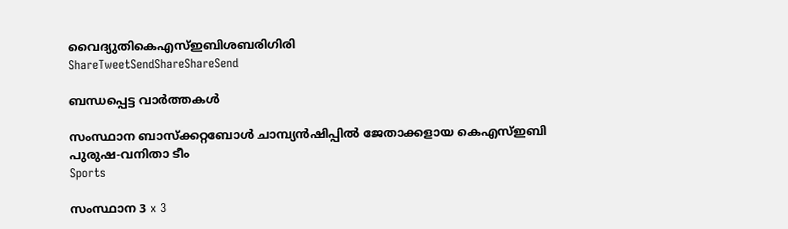വൈദ്യുതികെഎസ്ഇബിശബരിഗിരി
ShareTweetSendShareShareSend

ബന്ധപ്പെട്ട വാര്‍ത്തകള്‍

സംസ്ഥാന ബാസ്‌ക്കറ്റബോള്‍ ചാമ്പ്യന്‍ഷിപ്പില്‍ ജേതാക്കളായ കെഎസ്ഇബി പുരുഷ-വനിതാ ടീം
Sports

സംസ്ഥാന 3 x 3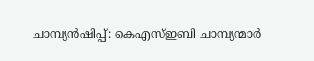ചാമ്പ്യന്‍ഷിപ്പ്: കെഎസ്ഇബി ചാമ്പ്യന്മാര്‍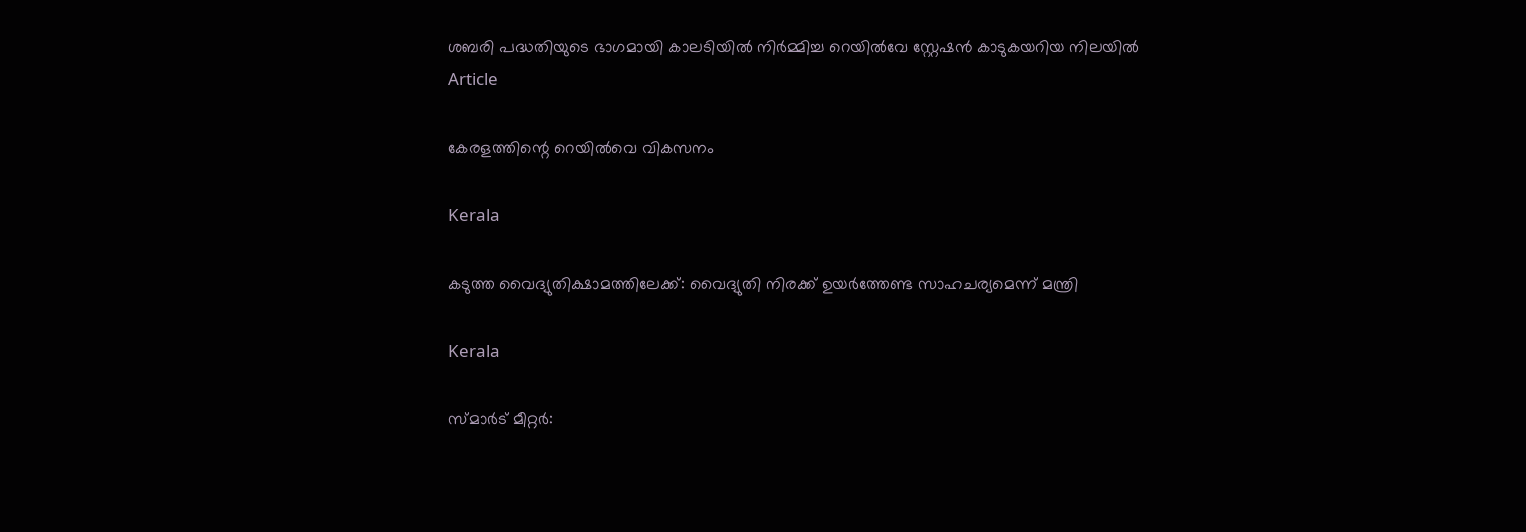ശബരി പദ്ധതിയുടെ ഭാഗമായി കാലടിയില്‍ നിര്‍മ്മിച്ച റെയില്‍വേ സ്റ്റേഷന്‍ കാടുകയറിയ നിലയില്‍
Article

കേരളത്തിന്റെ റെയില്‍വെ വികസനം

Kerala

കടുത്ത വൈദ്യുതിക്ഷാമത്തിലേക്ക്: വൈദ്യുതി നിരക്ക് ഉയര്‍ത്തേണ്ട സാഹചര്യമെന്ന് മന്ത്രി

Kerala

സ്മാര്‍ട് മീറ്റര്‍: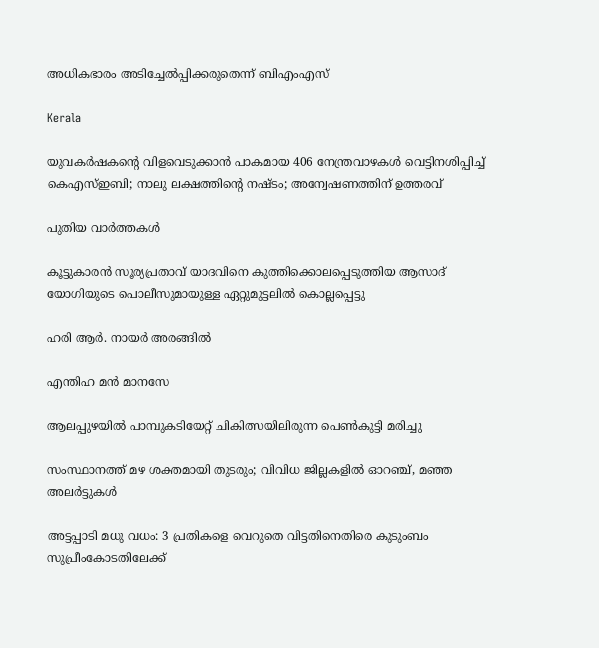അധികഭാരം അടിച്ചേല്‍പ്പിക്കരുതെന്ന് ബിഎംഎസ്

Kerala

യുവകര്‍ഷകന്റെ വിളവെടുക്കാന്‍ പാകമായ 406 നേന്ത്രവാഴകള്‍ വെട്ടിനശിപ്പിച്ച് കെഎസ്ഇബി; നാലു ലക്ഷത്തിന്റെ നഷ്ടം; അന്വേഷണത്തിന് ഉത്തരവ്

പുതിയ വാര്‍ത്തകള്‍

കൂട്ടുകാരന്‍ സൂര്യപ്രതാവ് യാദവിനെ കുത്തിക്കൊലപ്പെടുത്തിയ ആസാദ് യോഗിയുടെ പൊലീസുമായുള്ള ഏറ്റുമുട്ടലില്‍ കൊല്ലപ്പെട്ടു

ഹരി ആര്‍. നായര്‍ അരങ്ങില്‍

എന്തിഹ മന്‍ മാനസേ

ആലപ്പുഴയില്‍ പാമ്പുകടിയേറ്റ് ചികിത്സയിലിരുന്ന പെണ്‍കുട്ടി മരിച്ചു

സംസ്ഥാനത്ത് മഴ ശക്തമായി തുടരും; വിവിധ ജില്ലകളിൽ ഓറഞ്ച്, മഞ്ഞ അലർട്ടുകൾ

അട്ടപ്പാടി മധു വധം: 3 പ്രതികളെ വെറുതെ വിട്ടതിനെതിരെ കുടുംബം സുപ്രീംകോടതിലേക്ക്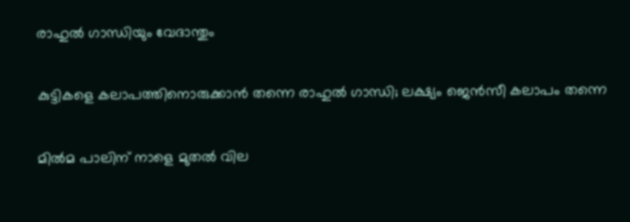രാഹുല്‍ ഗാന്ധിയും വേദാന്തും

കുട്ടികളെ കലാപത്തിനൊരുക്കാന്‍ തന്നെ രാഹുല്‍ ഗാന്ധി; ലക്ഷ്യം ജെന്‍സീ കലാപം തന്നെ

മില്‍മ പാലിന് നാളെ മുതല്‍ വില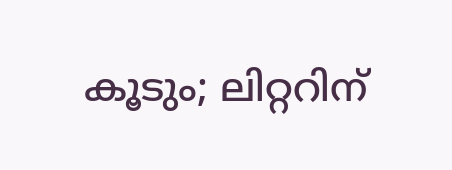കൂടും; ലിറ്ററിന്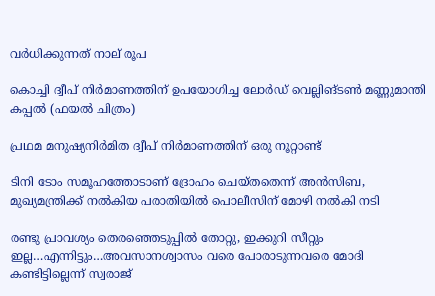വര്‍ധിക്കുന്നത് നാല് രൂപ

കൊച്ചി ദ്വീപ് നിര്‍മാണത്തിന് ഉപയോഗിച്ച ലോര്‍ഡ് വെല്ലിങ്ടണ്‍ മണ്ണുമാന്തി കപ്പല്‍ (ഫയല്‍ ചിത്രം)

പ്രഥമ മനുഷ്യനിര്‍മിത ദ്വീപ് നിര്‍മാണത്തിന് ഒരു നൂറ്റാണ്ട്

ടിനി ടോം സമൂഹത്തോടാണ് ദ്രോഹം ചെയ്തതെന്ന് അന്‍സിബ, മുഖ്യമന്ത്രിക്ക് നല്‍കിയ പരാതിയില്‍ പൊലീസിന് മോഴി നല്‍കി നടി

രണ്ടു പ്രാവശ്യം തെരഞ്ഞെടുപ്പില്‍ തോറ്റു, ഇക്കുറി സീറ്റും ഇല്ല…എന്നിട്ടും…അവസാനശ്വാസം വരെ പോരാടുന്നവരെ മോദി കണ്ടിട്ടില്ലെന്ന് സ്വരാജ്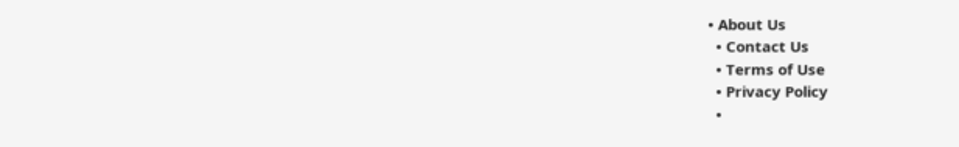• About Us
  • Contact Us
  • Terms of Use
  • Privacy Policy
  •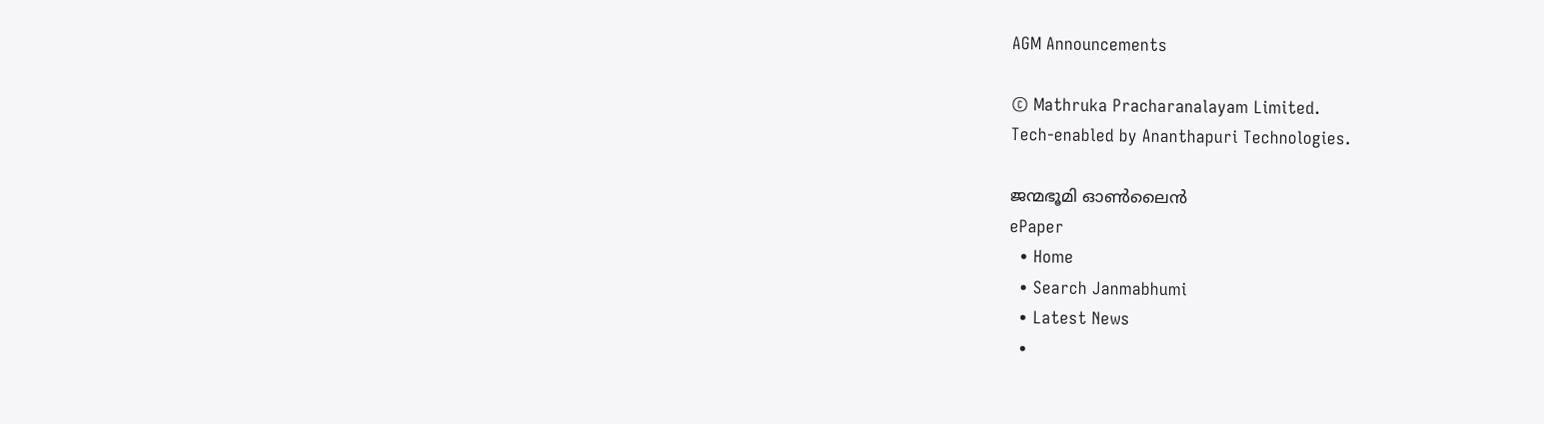AGM Announcements

© Mathruka Pracharanalayam Limited.
Tech-enabled by Ananthapuri Technologies.

ജന്മഭൂമി ഓണ്‍ലൈന്‍
ePaper
  • Home
  • Search Janmabhumi
  • Latest News
  •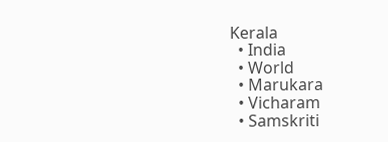Kerala
  • India
  • World
  • Marukara
  • Vicharam
  • Samskriti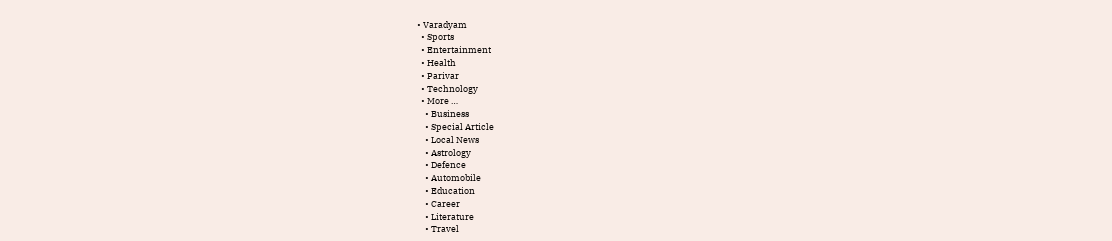• Varadyam
  • Sports
  • Entertainment
  • Health
  • Parivar
  • Technology
  • More …
    • Business
    • Special Article
    • Local News
    • Astrology
    • Defence
    • Automobile
    • Education
    • Career
    • Literature
    • Travel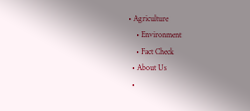• Agriculture
    • Environment
    • Fact Check
  • About Us
  •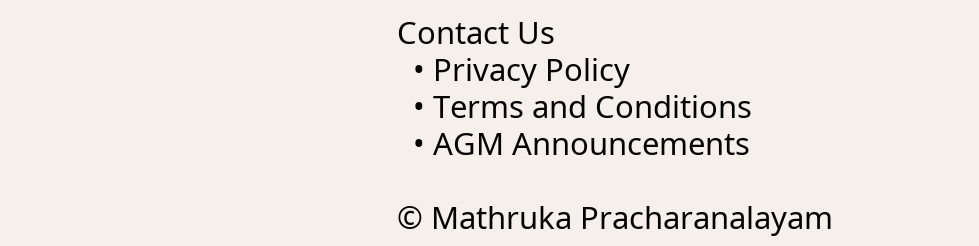Contact Us
  • Privacy Policy
  • Terms and Conditions
  • AGM Announcements

© Mathruka Pracharanalayam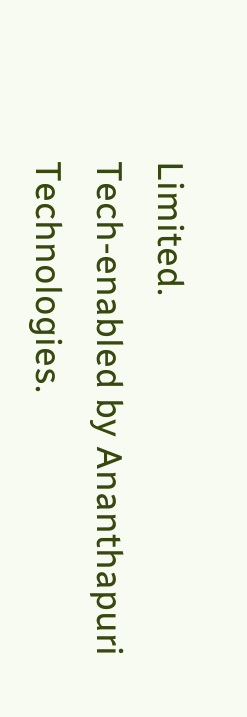Limited.
Tech-enabled by Ananthapuri Technologies.